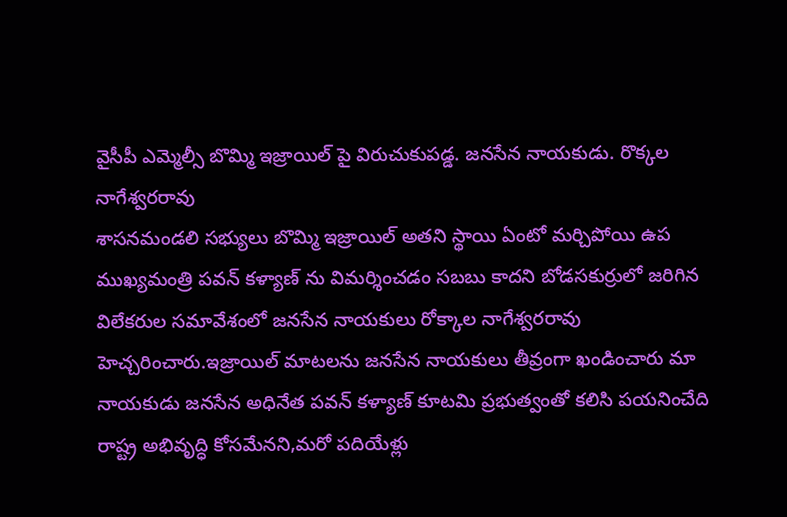వైసీపీ ఎమ్మెల్సీ బొమ్మి ఇజ్రాయిల్ పై విరుచుకుపడ్డ. జనసేన నాయకుడు. రొక్కల నాగేశ్వరరావు
శాసనమండలి సభ్యులు బొమ్మి ఇజ్రాయిల్ అతని స్థాయి ఏంటో మర్చిపోయి ఉప ముఖ్యమంత్రి పవన్ కళ్యాణ్ ను విమర్శించడం సబబు కాదని బోడసకుర్రులో జరిగిన విలేకరుల సమావేశంలో జనసేన నాయకులు రోక్కాల నాగేశ్వరరావు హెచ్చరించారు.ఇజ్రాయిల్ మాటలను జనసేన నాయకులు తీవ్రంగా ఖండించారు మా నాయకుడు జనసేన అధినేత పవన్ కళ్యాణ్ కూటమి ప్రభుత్వంతో కలిసి పయనించేది రాష్ట్ర అభివృద్ధి కోసమేనని,మరో పదియేళ్లు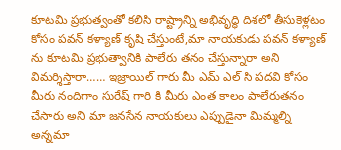కూటమి ప్రభుత్వంతో కలిసి రాష్ట్రాన్ని అభివృద్ధి దిశలో తీసుకెళ్లటం కోసం పవన్ కళ్యాణ్ కృషి చేస్తుంటే,మా నాయకుడు పవన్ కళ్యాణ్ ను కూటమి ప్రభుత్వానికి పాలేరు తనం చేస్తున్నారా అని విమర్శిస్తారా…… ఇజ్రాయిల్ గారు మీ ఎమ్ ఎల్ సి పదవి కోసం మీరు నందిగాం సురేష్ గారి కి మీరు ఎంత కాలం పాలేరుతనం చేసారు అని మా జనసేన నాయకులు ఎప్పుడైనా మిమ్మల్ని అన్నమా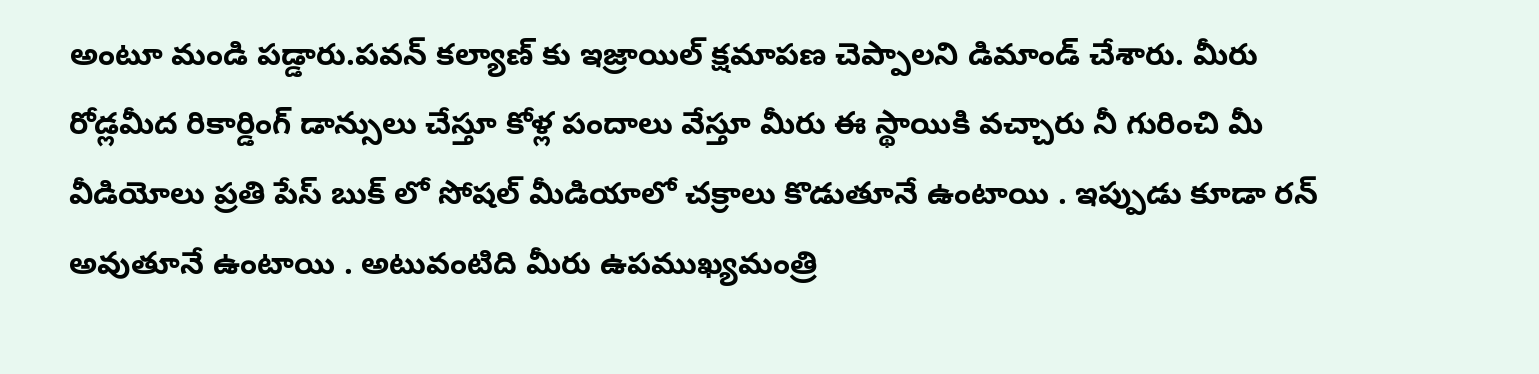అంటూ మండి పడ్డారు.పవన్ కల్యాణ్ కు ఇజ్రాయిల్ క్షమాపణ చెప్పాలని డిమాండ్ చేశారు. మీరు రోడ్లమీద రికార్డింగ్ డాన్సులు చేస్తూ కోళ్ల పందాలు వేస్తూ మీరు ఈ స్థాయికి వచ్చారు నీ గురించి మీ వీడియోలు ప్రతి పేస్ బుక్ లో సోషల్ మీడియాలో చక్రాలు కొడుతూనే ఉంటాయి . ఇప్పుడు కూడా రన్ అవుతూనే ఉంటాయి . అటువంటిది మీరు ఉపముఖ్యమంత్రి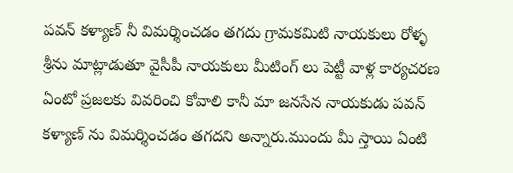పవన్ కళ్యాణ్ నీ విమర్శించడం తగదు గ్రామకమిటి నాయకులు రోళ్ళ శ్రీను మాట్లాడుతూ వైసీపీ నాయకులు మీటింగ్ లు పెట్టీ వాళ్ల కార్యచరణ ఏంటో ప్రజలకు వివరించి కోవాలి కానీ మా జనసేన నాయకుడు పవన్ కళ్యాణ్ ను విమర్శించడం తగదని అన్నారు.ముందు మీ స్తాయి ఏంటి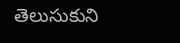తెలుసుకుని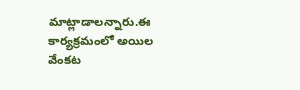మాట్లాడాలన్నారు.ఈ కార్యక్రమంలో అయిల వేంకట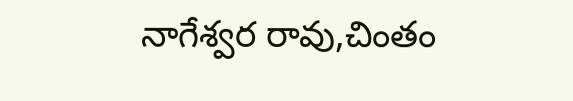నాగేశ్వర రావు,చింతం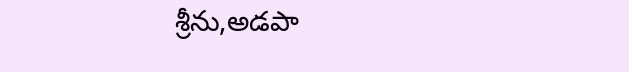శ్రీను,అడపా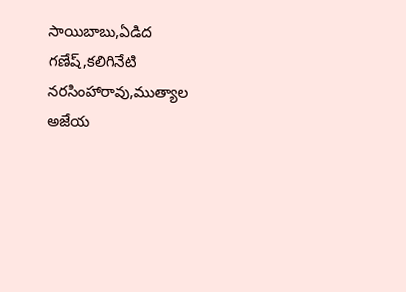సాయిబాబు,ఏడిద గణేష్,కలిగినేటి నరసింహారావు,ముత్యాల అజేయ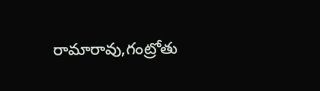రామారావు,గంట్రోతు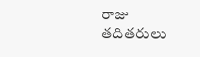రాజు తదితరులు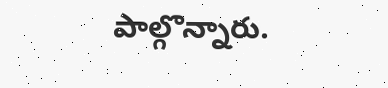పాల్గొన్నారు.